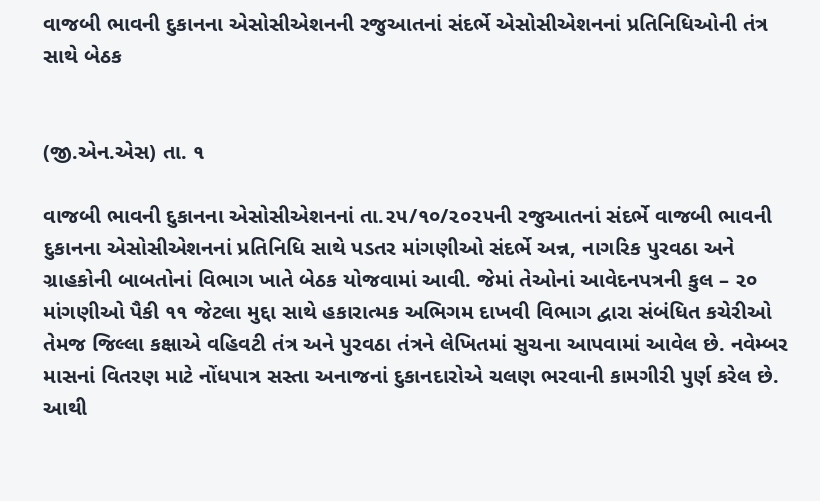વાજબી ભાવની દુકાનના એસોસીએશનની રજુઆતનાં સંદર્ભે એસોસીએશનનાં પ્રતિનિધિઓની તંત્ર સાથે બેઠક


(જી.એન.એસ) તા. ૧

વાજબી ભાવની દુકાનના એસોસીએશનનાં તા.૨૫/૧૦/૨૦૨૫ની રજુઆતનાં સંદર્ભે વાજબી ભાવની દુકાનના એસોસીએશનનાં પ્રતિનિધિ સાથે પડતર માંગણીઓ સંદર્ભે અન્ન, નાગરિક પુરવઠા અને ગ્રાહકોની બાબતોનાં વિભાગ ખાતે બેઠક યોજવામાં આવી. જેમાં તેઓનાં આવેદનપત્રની કુલ – ૨૦ માંગણીઓ પૈકી ૧૧ જેટલા મુદ્દા સાથે હકારાત્મક અભિગમ દાખવી વિભાગ દ્વારા સંબંધિત કચેરીઓ તેમજ જિલ્લા કક્ષાએ વહિવટી તંત્ર અને પુરવઠા તંત્રને લેખિતમાં સુચના આપવામાં આવેલ છે. નવેમ્બર માસનાં વિતરણ માટે નોંધપાત્ર સસ્તા અનાજનાં દુકાનદારોએ ચલણ ભરવાની કામગીરી પુર્ણ કરેલ છે. આથી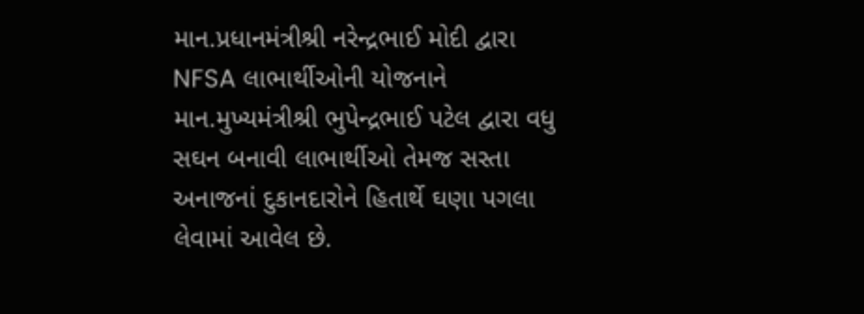માન.પ્રધાનમંત્રીશ્રી નરેન્દ્રભાઈ મોદી દ્વારા NFSA લાભાર્થીઓની યોજનાને માન.મુખ્યમંત્રીશ્રી ભુપેન્દ્રભાઈ પટેલ દ્વારા વધુ સઘન બનાવી લાભાર્થીઓ તેમજ સસ્તા અનાજનાં દુકાનદારોને હિતાર્થે ઘણા પગલા લેવામાં આવેલ છે.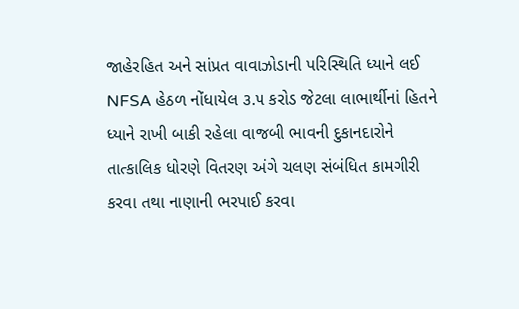જાહેરહિત અને સાંપ્રત વાવાઝોડાની પરિસ્થિતિ ધ્યાને લઈ NFSA હેઠળ નોંધાયેલ ૩.૫ કરોડ જેટલા લાભાર્થીનાં હિતને ધ્યાને રાખી બાકી રહેલા વાજબી ભાવની દુકાનદારોને તાત્કાલિક ધોરણે વિતરણ અંગે ચલણ સંબંધિત કામગીરી કરવા તથા નાણાની ભરપાઈ કરવા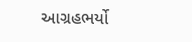આગ્રહભર્યો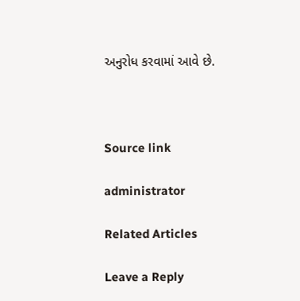અનુરોધ કરવામાં આવે છે.



Source link

administrator

Related Articles

Leave a Reply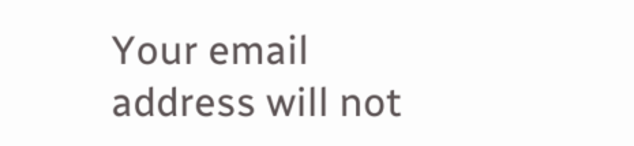Your email address will not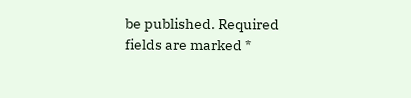be published. Required fields are marked *